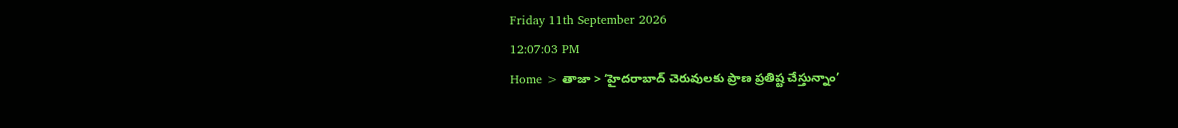Friday 11th September 2026
12:07:03 PM
Home > తాజా > ‘హైదరాబాద్ చెరువులకు ప్రాణ ప్రతిష్ట చేస్తున్నాం’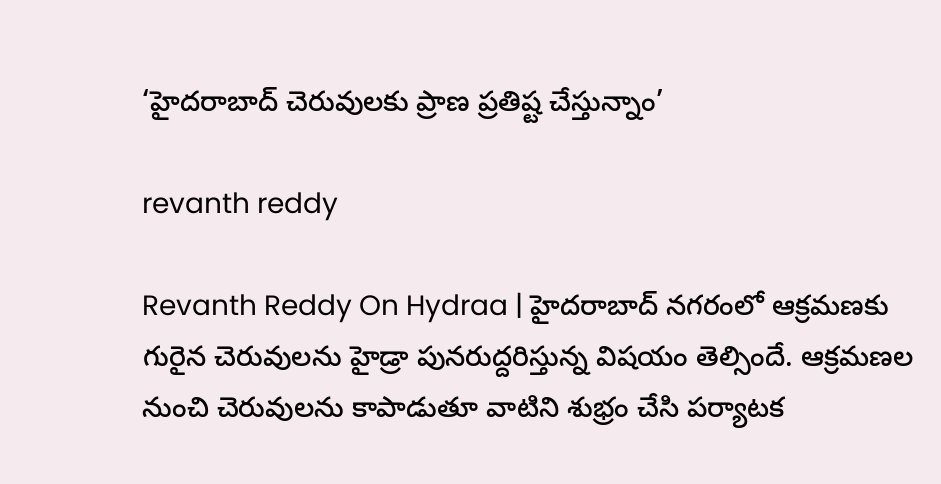‘హైదరాబాద్ చెరువులకు ప్రాణ ప్రతిష్ట చేస్తున్నాం’

revanth reddy

Revanth Reddy On Hydraa | హైదరాబాద్ నగరంలో ఆక్రమణకు గురైన చెరువులను హైడ్రా పునరుద్దరిస్తున్న విషయం తెల్సిందే. ఆక్రమణల నుంచి చెరువులను కాపాడుతూ వాటిని శుభ్రం చేసి పర్యాటక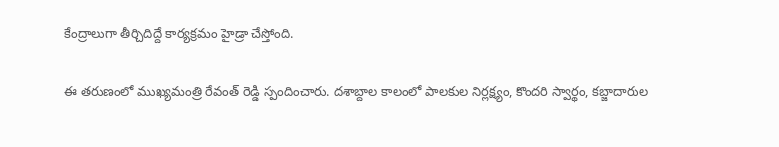కేంద్రాలుగా తీర్చిదిద్దే కార్యక్రమం హైడ్రా చేస్తోంది.

ఈ తరుణంలో ముఖ్యమంత్రి రేవంత్ రెడ్డి స్పందించారు. దశాబ్దాల కాలంలో పాలకుల నిర్లక్ష్యం, కొందరి స్వార్థం, కబ్జాదారుల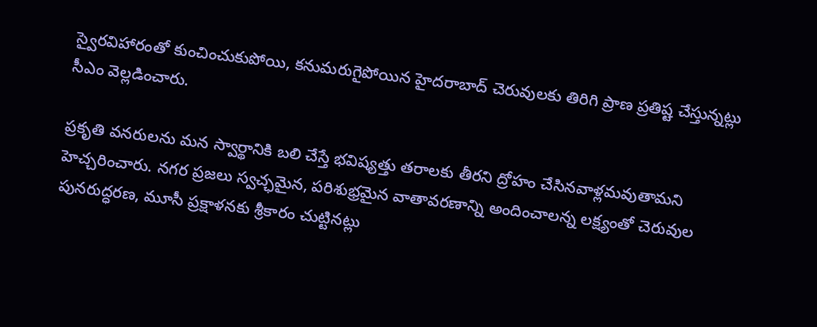స్వైరవిహారంతో కుంచించుకుపోయి, కనుమరుగైపోయిన హైదరాబాద్ చెరువులకు తిరిగి ప్రాణ ప్రతిష్ట చేస్తున్నట్లు సీఎం వెల్లడించారు.

ప్రకృతి వనరులను మన స్వార్థానికి బలి చేస్తే భవిష్యత్తు తరాలకు తీరని ద్రోహం చేసినవాళ్లమవుతామని హెచ్చరించారు. నగర ప్రజలు స్వచ్ఛమైన, పరిశుభ్రమైన వాతావరణాన్ని అందించాలన్న లక్ష్యంతో చెరువుల పునరుద్ధరణ, మూసీ ప్రక్షాళనకు శ్రీకారం చుట్టినట్లు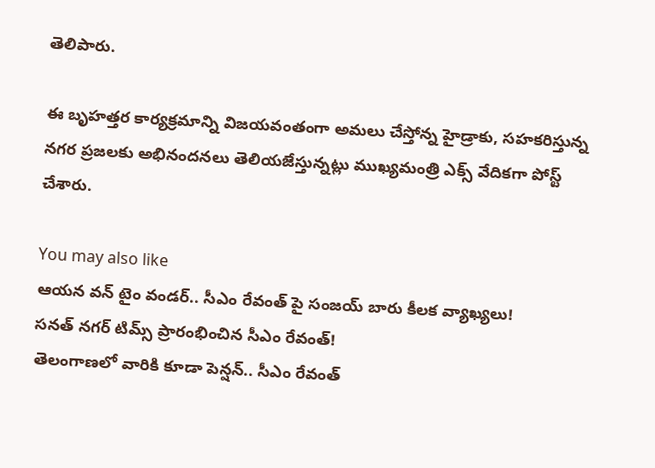తెలిపారు.

ఈ బృహత్తర కార్యక్రమాన్ని విజయవంతంగా అమలు చేస్తోన్న హైడ్రాకు, సహకరిస్తున్న నగర ప్రజలకు అభినందనలు తెలియజేస్తున్నట్లు ముఖ్యమంత్రి ఎక్స్ వేదికగా పోస్ట్ చేశారు.

You may also like
ఆయన వన్ టైం వండర్.. సీఎం రేవంత్ పై సంజయ్ బారు కీలక వ్యాఖ్యలు!
సనత్ నగర్ టిమ్స్ ప్రారంభించిన సీఎం రేవంత్!
తెలంగాణలో వారికి కూడా పెన్షన్.. సీఎం రేవంత్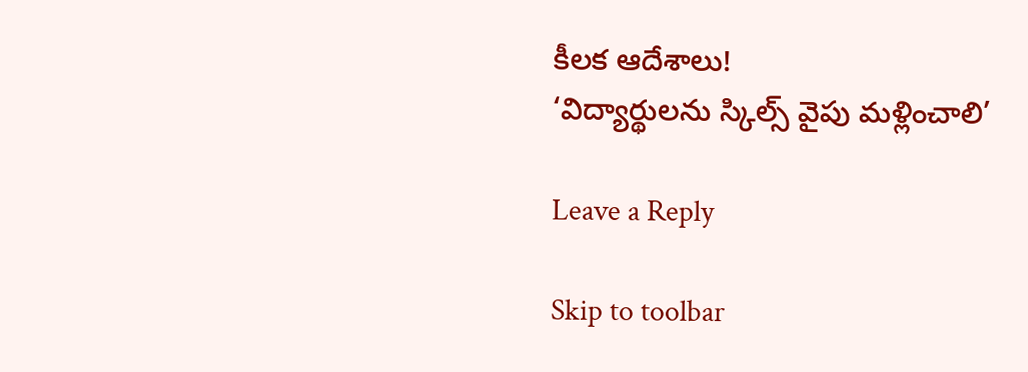కీలక ఆదేశాలు!
‘విద్యార్థులను స్కిల్స్ వైపు మళ్లించాలి’

Leave a Reply

Skip to toolbar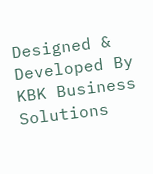Designed & Developed By KBK Business Solutions